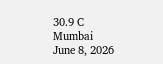30.9 C
Mumbai
June 8, 2026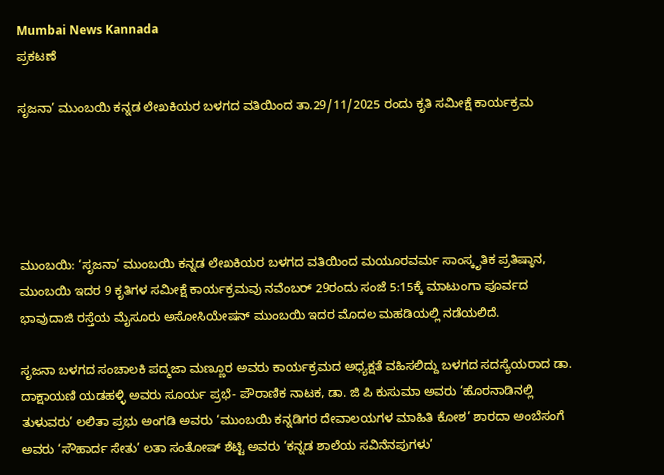Mumbai News Kannada
ಪ್ರಕಟಣೆ

ಸೃಜನಾ’ ಮುಂಬಯಿ ಕನ್ನಡ ಲೇಖಕಿಯರ ಬಳಗದ ವತಿಯಿಂದ ತಾ.29/11/2025 ರಂದು ಕೃತಿ ಸಮೀಕ್ಷೆ ಕಾರ್ಯಕ್ರಮ





ಮುಂಬಯಿ: ‘ಸೃಜನಾ’ ಮುಂಬಯಿ ಕನ್ನಡ ಲೇಖಕಿಯರ ಬಳಗದ ವತಿಯಿಂದ ಮಯೂರವರ್ಮ ಸಾಂಸ್ಕೃತಿಕ ಪ್ರತಿಷ್ಠಾನ, ಮುಂಬಯಿ ಇದರ 9 ಕೃತಿಗಳ ಸಮೀಕ್ಷೆ ಕಾರ್ಯಕ್ರಮವು ನವೆಂಬರ್ 29ರಂದು ಸಂಜೆ 5:15ಕ್ಕೆ ಮಾಟುಂಗಾ ಪೂರ್ವದ ಭಾವುದಾಜಿ ರಸ್ತೆಯ ಮೈಸೂರು ಅಸೋಸಿಯೇಷನ್ ಮುಂಬಯಿ ಇದರ ಮೊದಲ ಮಹಡಿಯಲ್ಲಿ ನಡೆಯಲಿದೆ.

ಸೃಜನಾ ಬಳಗದ ಸಂಚಾಲಕಿ ಪದ್ಮಜಾ ಮಣ್ಣೂರ ಅವರು ಕಾರ್ಯಕ್ರಮದ ಅಧ್ಯಕ್ಷತೆ ವಹಿಸಲಿದ್ದು ಬಳಗದ ಸದಸ್ಯೆಯರಾದ ಡಾ. ದಾಕ್ಷಾಯಣಿ ಯಡಹಳ್ಳಿ ಅವರು ಸೂರ್ಯ ಪ್ರಭೆ- ಪೌರಾಣಿಕ ನಾಟಕ, ಡಾ. ಜಿ ಪಿ ಕುಸುಮಾ ಅವರು ‘ಹೊರನಾಡಿನಲ್ಲಿ ತುಳುವರು’ ಲಲಿತಾ ಪ್ರಭು ಅಂಗಡಿ ಅವರು ‘ಮುಂಬಯಿ ಕನ್ನಡಿಗರ ದೇವಾಲಯಗಳ ಮಾಹಿತಿ ಕೋಶ’ ಶಾರದಾ ಅಂಬೆಸಂಗೆ ಅವರು ‘ಸೌಹಾರ್ದ ಸೇತು’ ಲತಾ ಸಂತೋಷ್ ಶೆಟ್ಟಿ ಅವರು ‘ಕನ್ನಡ ಶಾಲೆಯ ಸವಿನೆನಪುಗಳು’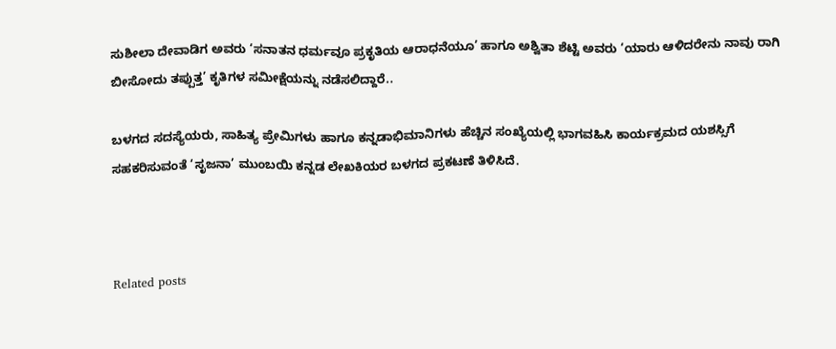ಸುಶೀಲಾ ದೇವಾಡಿಗ ಅವರು ‘ಸನಾತನ ಧರ್ಮವೂ ಪ್ರಕೃತಿಯ ಆರಾಧನೆಯೂ’ ಹಾಗೂ ಅಶ್ವಿತಾ ಶೆಟ್ಟಿ ಅವರು ‘ಯಾರು ಆಳಿದರೇನು ನಾವು ರಾಗಿ ಬೀಸೋದು ತಪ್ಪುತ್ತ’ ಕೃತಿಗಳ ಸಮೀಕ್ಷೆಯನ್ನು ನಡೆಸಲಿದ್ದಾರೆ..

ಬಳಗದ ಸದಸ್ಯೆಯರು, ಸಾಹಿತ್ಯ ಪ್ರೇಮಿಗಳು ಹಾಗೂ ಕನ್ನಡಾಭಿಮಾನಿಗಳು ಹೆಚ್ಚಿನ ಸಂಖ್ಯೆಯಲ್ಲಿ ಭಾಗವಹಿಸಿ ಕಾರ್ಯಕ್ರಮದ ಯಶಸ್ಸಿಗೆ ಸಹಕರಿಸುವಂತೆ ‘ಸೃಜನಾ’ ಮುಂಬಯಿ ಕನ್ನಡ ಲೇಖಕಿಯರ ಬಳಗದ ಪ್ರಕಟಣೆ ತಿಳಿಸಿದೆ.



Related posts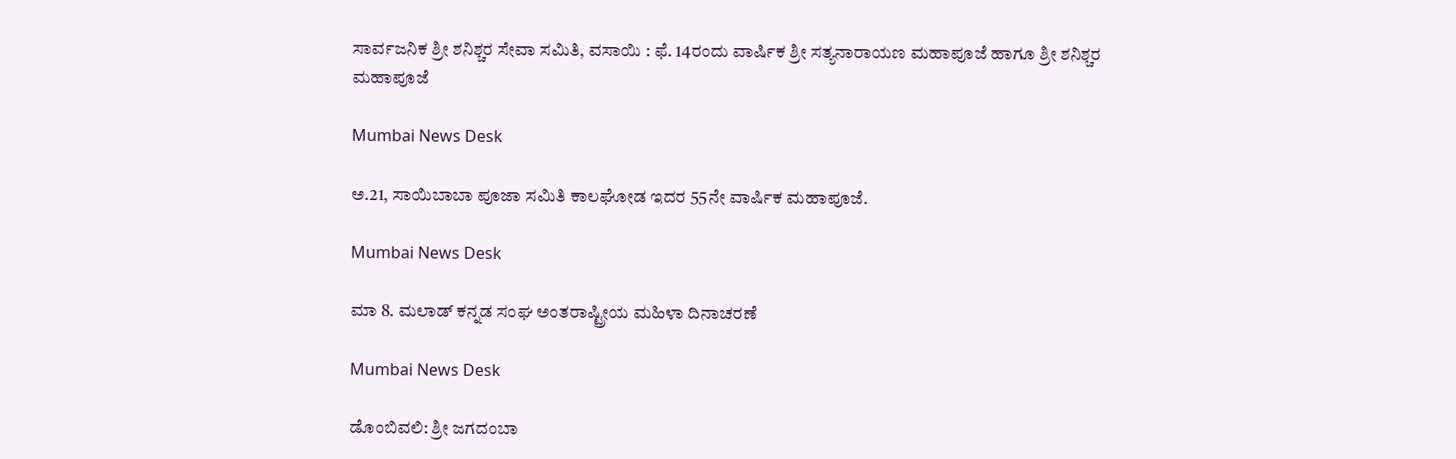ಸಾರ್ವಜನಿಕ ಶ್ರೀ ಶನಿಶ್ಚರ ಸೇವಾ ಸಮಿತಿ, ವಸಾಯಿ : ಫೆ. 14ರಂದು ವಾರ್ಷಿಕ ಶ್ರೀ ಸತ್ಯನಾರಾಯಣ ಮಹಾಪೂಜೆ ಹಾಗೂ ಶ್ರೀ ಶನಿಶ್ಚರ ಮಹಾಪೂಜೆ

Mumbai News Desk

ಅ.21, ಸಾಯಿಬಾಬಾ ಪೂಜಾ ಸಮಿತಿ ಕಾಲಘೋಡ ಇದರ 55ನೇ ವಾರ್ಷಿಕ ಮಹಾಪೂಜೆ.

Mumbai News Desk

ಮಾ 8. ಮಲಾಡ್ ಕನ್ನಡ ಸಂಘ ಅಂತರಾಷ್ಟ್ರೀಯ ಮಹಿಳಾ ದಿನಾಚರಣೆ

Mumbai News Desk

ಡೊಂಬಿವಲಿ: ಶ್ರೀ ಜಗದಂಬಾ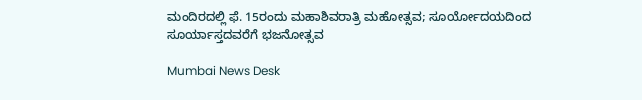ಮಂದಿರದಲ್ಲಿ ಫೆ. 15ರಂದು ಮಹಾಶಿವರಾತ್ರಿ ಮಹೋತ್ಸವ; ಸೂರ್ಯೋದಯದಿಂದ ಸೂರ್ಯಾಸ್ತದವರೆಗೆ ಭಜನೋತ್ಸವ

Mumbai News Desk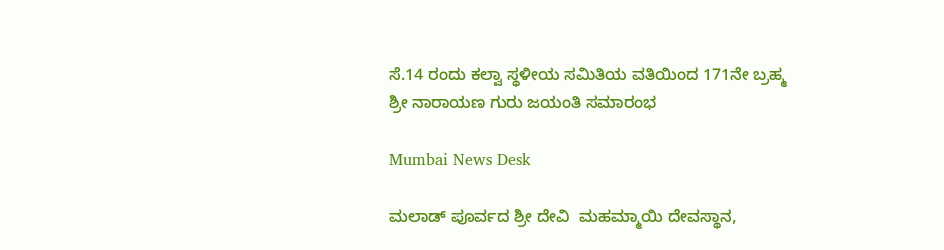ಸೆ.14 ರಂದು ಕಲ್ವಾ ಸ್ಥಳೀಯ ಸಮಿತಿಯ ವತಿಯಿಂದ 171ನೇ ಬ್ರಹ್ಮ ಶ್ರೀ ನಾರಾಯಣ ಗುರು ಜಯಂತಿ ಸಮಾರಂಭ

Mumbai News Desk

ಮಲಾಡ್ ಪೂರ್ವದ ಶ್ರೀ ದೇವಿ  ಮಹಮ್ಮಾಯಿ ದೇವಸ್ಥಾನ,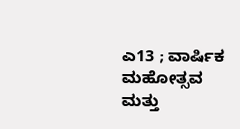ಎ13 ; ವಾರ್ಷಿಕ ಮಹೋತ್ಸವ ಮತ್ತು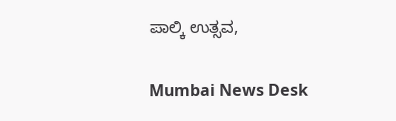ಪಾಲ್ಕಿ ಉತ್ಸವ,

Mumbai News Desk